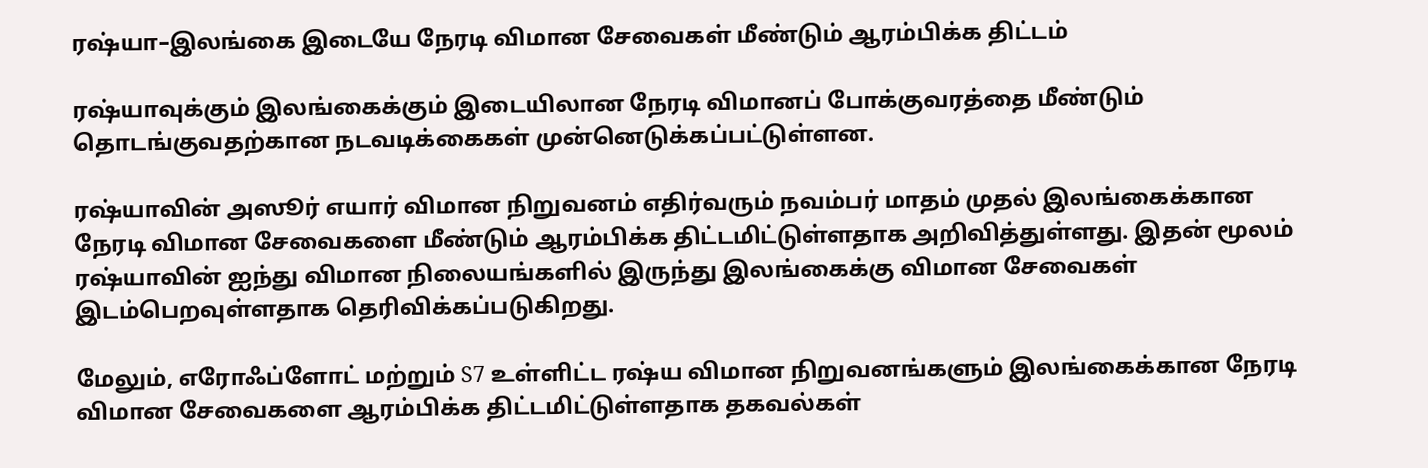ரஷ்யா–இலங்கை இடையே நேரடி விமான சேவைகள் மீண்டும் ஆரம்பிக்க திட்டம்

ரஷ்யாவுக்கும் இலங்கைக்கும் இடையிலான நேரடி விமானப் போக்குவரத்தை மீண்டும் தொடங்குவதற்கான நடவடிக்கைகள் முன்னெடுக்கப்பட்டுள்ளன.

ரஷ்யாவின் அஸூர் எயார் விமான நிறுவனம் எதிர்வரும் நவம்பர் மாதம் முதல் இலங்கைக்கான நேரடி விமான சேவைகளை மீண்டும் ஆரம்பிக்க திட்டமிட்டுள்ளதாக அறிவித்துள்ளது. இதன் மூலம் ரஷ்யாவின் ஐந்து விமான நிலையங்களில் இருந்து இலங்கைக்கு விமான சேவைகள் இடம்பெறவுள்ளதாக தெரிவிக்கப்படுகிறது.

மேலும், எரோஃப்ளோட் மற்றும் S7 உள்ளிட்ட ரஷ்ய விமான நிறுவனங்களும் இலங்கைக்கான நேரடி விமான சேவைகளை ஆரம்பிக்க திட்டமிட்டுள்ளதாக தகவல்கள்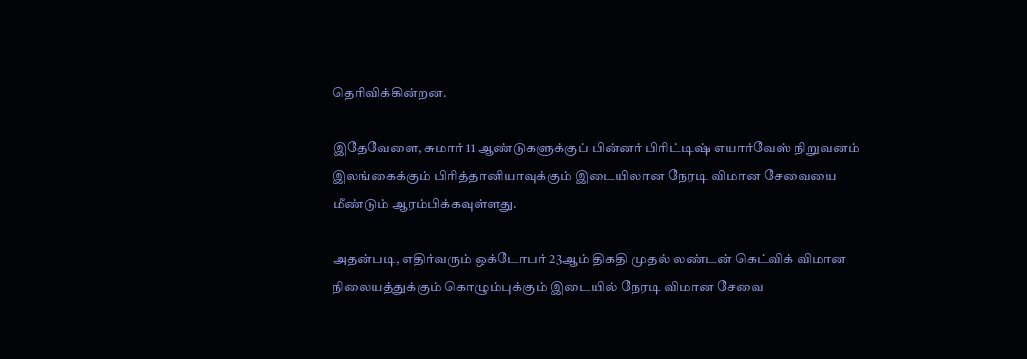தெரிவிக்கின்றன.

இதேவேளை, சுமார் 11 ஆண்டுகளுக்குப் பின்னர் பிரிட்டிஷ் எயார்வேஸ் நிறுவனம் இலங்கைக்கும் பிரித்தானியாவுக்கும் இடையிலான நேரடி விமான சேவையை மீண்டும் ஆரம்பிக்கவுள்ளது.

அதன்படி, எதிர்வரும் ஒக்டோபர் 23ஆம் திகதி முதல் லண்டன் கெட்விக் விமான நிலையத்துக்கும் கொழும்புக்கும் இடையில் நேரடி விமான சேவை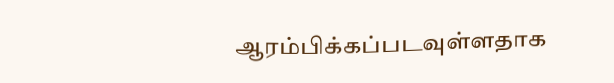ஆரம்பிக்கப்படவுள்ளதாக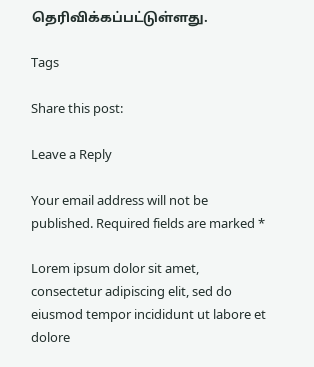தெரிவிக்கப்பட்டுள்ளது.

Tags

Share this post:

Leave a Reply

Your email address will not be published. Required fields are marked *

Lorem ipsum dolor sit amet, consectetur adipiscing elit, sed do eiusmod tempor incididunt ut labore et dolore